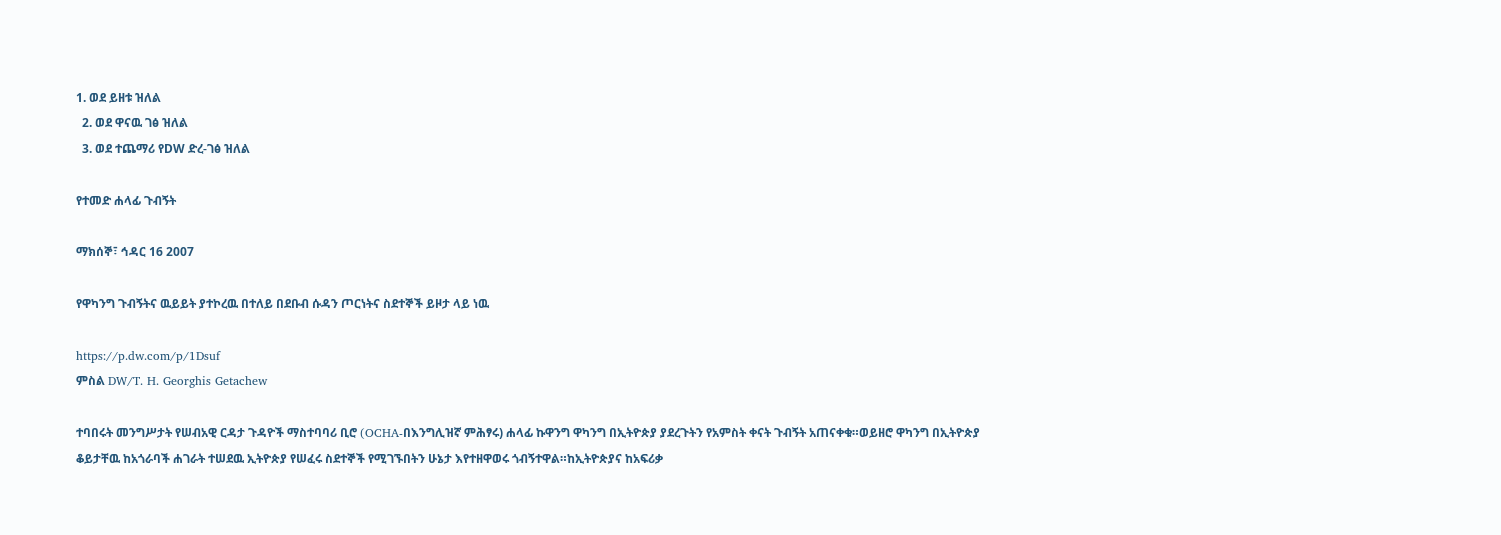1. ወደ ይዘቱ ዝለል
  2. ወደ ዋናዉ ገፅ ዝለል
  3. ወደ ተጨማሪ የDW ድረ-ገፅ ዝለል

የተመድ ሐላፊ ጉብኝት

ማክሰኞ፣ ኅዳር 16 2007

የዋካንግ ጉብኝትና ዉይይት ያተኮረዉ በተለይ በደቡብ ሱዳን ጦርነትና ስደተኞች ይዞታ ላይ ነዉ

https://p.dw.com/p/1Dsuf
ምስል DW/T. H. Georghis Getachew

ተባበሩት መንግሥታት የሠብአዊ ርዳታ ጉዳዮች ማስተባባሪ ቢሮ (OCHA-በእንግሊዝኛ ምሕፃሩ) ሐላፊ ኩዋንግ ዋካንግ በኢትዮጵያ ያደረጉትን የአምስት ቀናት ጉብኝት አጠናቀቁ።ወይዘሮ ዋካንግ በኢትዮጵያ ቆይታቸዉ ከአጎራባች ሐገራት ተሠደዉ ኢትዮጵያ የሠፈሩ ስደተኞች የሚገኙበትን ሁኔታ እየተዘዋወሩ ጎብኝተዋል።ከኢትዮጵያና ከአፍሪቃ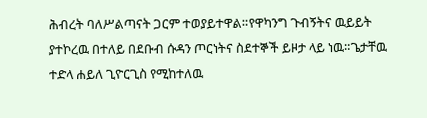ሕብረት ባለሥልጣናት ጋርም ተወያይተዋል።የዋካንግ ጉብኝትና ዉይይት ያተኮረዉ በተለይ በደቡብ ሱዳን ጦርነትና ስደተኞች ይዞታ ላይ ነዉ።ጌታቸዉ ተድላ ሐይለ ጊዮርጊስ የሚከተለዉ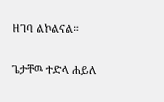ዘገባ ልኮልናል።

ጌታቸዉ ተድላ ሐይለ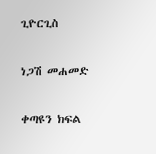ጊዮርጊስ

ነጋሽ መሐመድ

ቀጣዩን ክፍል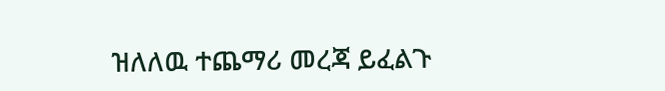ዝለለዉ ተጨማሪ መረጃ ይፈልጉ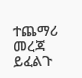ተጨማሪ መረጃ ይፈልጉ